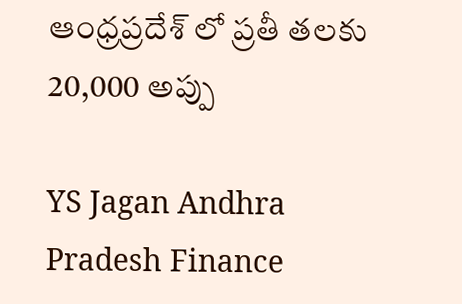ఆంధ్రప్రదేశ్ లో ప్రతీ తలకు 20,000 అప్పు

YS Jagan Andhra Pradesh Finance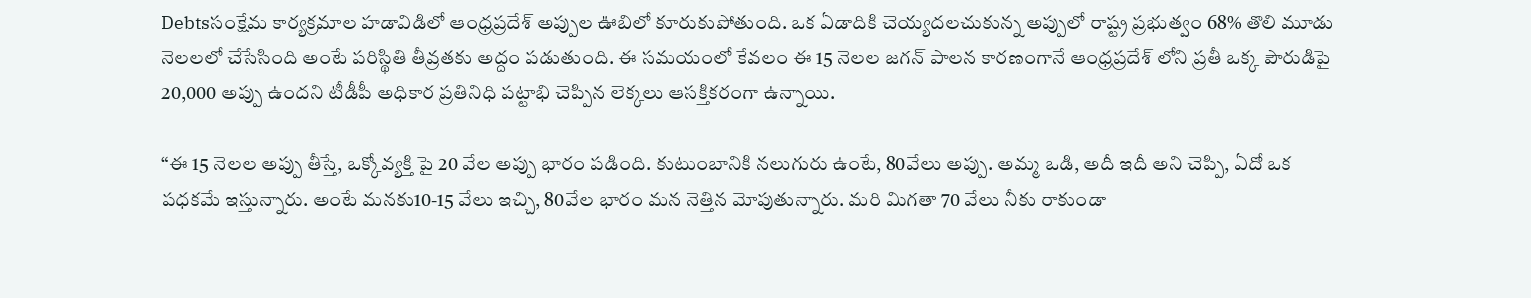Debtsసంక్షేమ కార్యక్రమాల హడావిడిలో ఆంధ్రప్రదేశ్ అప్పుల ఊబిలో కూరుకుపోతుంది. ఒక ఏడాదికి చెయ్యదలచుకున్న అప్పులో రాష్ట్ర ప్రభుత్వం 68% తొలి మూడు నెలలలో చేసేసింది అంటే పరిస్థితి తీవ్రతకు అద్దం పడుతుంది. ఈ సమయంలో కేవలం ఈ 15 నెలల జగన్ పాలన కారణంగానే ఆంధ్రప్రదేశ్ లోని ప్రతీ ఒక్క పౌరుడిపై 20,000 అప్పు ఉందని టీడీపీ అధికార ప్రతినిధి పట్టాభి చెప్పిన లెక్కలు ఆసక్తికరంగా ఉన్నాయి.

“ఈ 15 నెలల అప్పు తీస్తే, ఒక్కోవ్యక్తి పై 20 వేల అప్పు భారం పడింది. కుటుంబానికి నలుగురు ఉంటే, 80వేలు అప్పు. అమ్మ ఒడి, అదీ ఇదీ అని చెప్పి, ఏదో ఒక పధకమే ఇస్తున్నారు. అంటే మనకు10-15 వేలు ఇచ్చి, 80వేల భారం మన నెత్తిన మోపుతున్నారు. మరి మిగతా 70 వేలు నీకు రాకుండా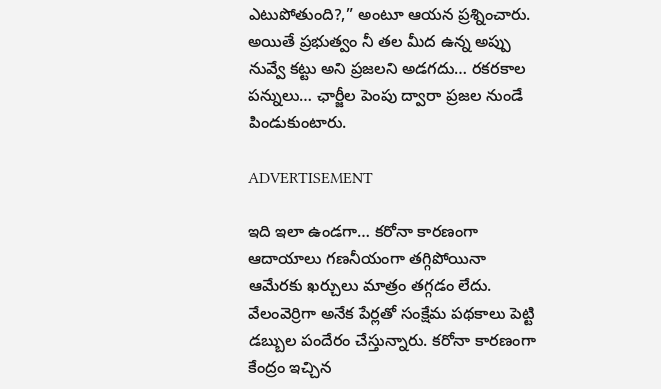ఎటుపోతుంది?,” అంటూ ఆయన ప్రశ్నించారు. అయితే ప్రభుత్వం నీ తల మీద ఉన్న అప్పు నువ్వే కట్టు అని ప్రజలని అడగదు… రకరకాల పన్నులు… ఛార్జీల పెంపు ద్వారా ప్రజల నుండే పిండుకుంటారు.

ADVERTISEMENT

ఇది ఇలా ఉండగా… కరోనా కారణంగా ఆదాయాలు గణనీయంగా తగ్గిపోయినా ఆమేరకు ఖర్చులు మాత్రం తగ్గడం లేదు. వేలంవెర్రిగా అనేక పేర్లతో సంక్షేమ పథకాలు పెట్టి డబ్బుల పందేరం చేస్తున్నారు. కరోనా కారణంగా కేంద్రం ఇచ్చిన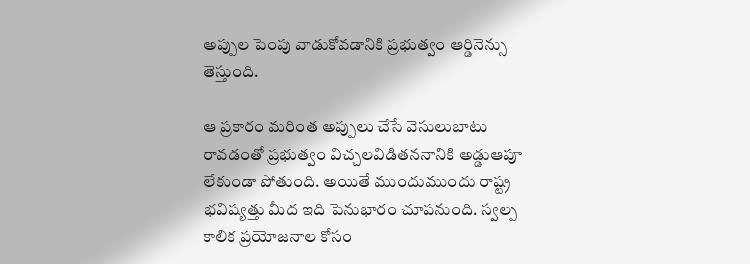అప్పుల పెంపు వాడుకోవడానికి ప్రభుత్వం ఆర్డినెన్సు తెస్తుంది.

ఆ ప్రకారం మరింత అప్పులు చేసే వెసులుబాటు రావడంతో ప్రభుత్వం విచ్చలవిడితననానికి అడ్డుఆపూ లేకుండా పోతుంది. అయితే ముందుముందు రాష్ట్ర భవిష్యత్తు మీద ఇది పెనుభారం చూపనుంది. స్వల్ప కాలిక ప్రయోజనాల కోసం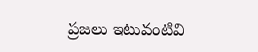ప్రజలు ఇటువంటివి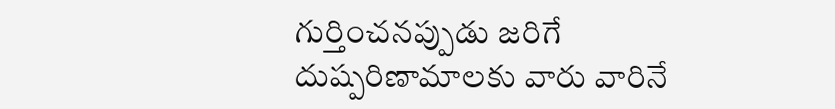గుర్తించనప్పుడు జరిగే దుష్పరిణామాలకు వారు వారినే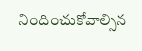నిందించుకోవాల్సిన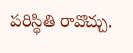పరిస్థితి రావొచ్చు.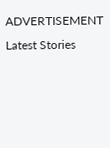ADVERTISEMENT
Latest Stories